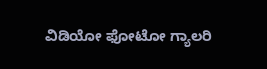ವಿಡಿಯೋ ಫೋಟೋ ಗ್ಯಾಲರಿ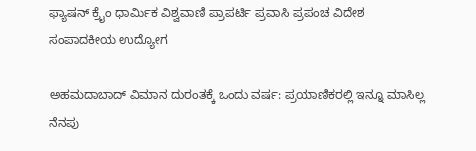ಫ್ಯಾಷನ್ ಕ್ರೈಂ ಧಾರ್ಮಿಕ ವಿಶ್ವವಾಣಿ ಪ್ರಾಪರ್ಟಿ ಪ್ರವಾಸಿ ಪ್ರಪಂಚ ವಿದೇಶ ಸಂಪಾದಕೀಯ ಉದ್ಯೋಗ

ಅಹಮದಾಬಾದ್ ವಿಮಾನ ದುರಂತಕ್ಕೆ ಒಂದು ವರ್ಷ: ಪ್ರಯಾಣಿಕರಲ್ಲಿ ಇನ್ನೂ ಮಾಸಿಲ್ಲ ನೆನಪು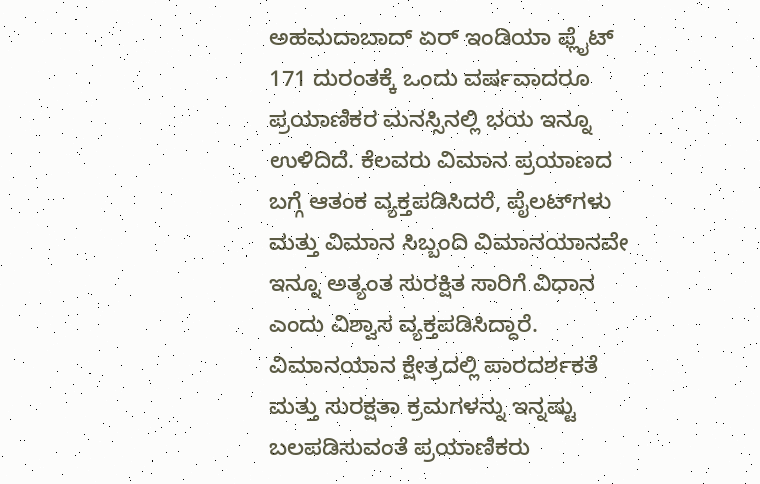ಅಹಮದಾಬಾದ್ ಏರ್ ಇಂಡಿಯಾ ಫ್ಲೈಟ್ 171 ದುರಂತಕ್ಕೆ ಒಂದು ವರ್ಷವಾದರೂ ಪ್ರಯಾಣಿಕರ ಮನಸ್ಸಿನಲ್ಲಿ ಭಯ ಇನ್ನೂ ಉಳಿದಿದೆ. ಕೆಲವರು ವಿಮಾನ ಪ್ರಯಾಣದ ಬಗ್ಗೆ ಆತಂಕ ವ್ಯಕ್ತಪಡಿಸಿದರೆ, ಪೈಲಟ್‌ಗಳು ಮತ್ತು ವಿಮಾನ ಸಿಬ್ಬಂದಿ ವಿಮಾನಯಾನವೇ ಇನ್ನೂ ಅತ್ಯಂತ ಸುರಕ್ಷಿತ ಸಾರಿಗೆ ವಿಧಾನ ಎಂದು ವಿಶ್ವಾಸ ವ್ಯಕ್ತಪಡಿಸಿದ್ದಾರೆ. ವಿಮಾನಯಾನ ಕ್ಷೇತ್ರದಲ್ಲಿ ಪಾರದರ್ಶಕತೆ ಮತ್ತು ಸುರಕ್ಷತಾ ಕ್ರಮಗಳನ್ನು ಇನ್ನಷ್ಟು ಬಲಪಡಿಸುವಂತೆ ಪ್ರಯಾಣಿಕರು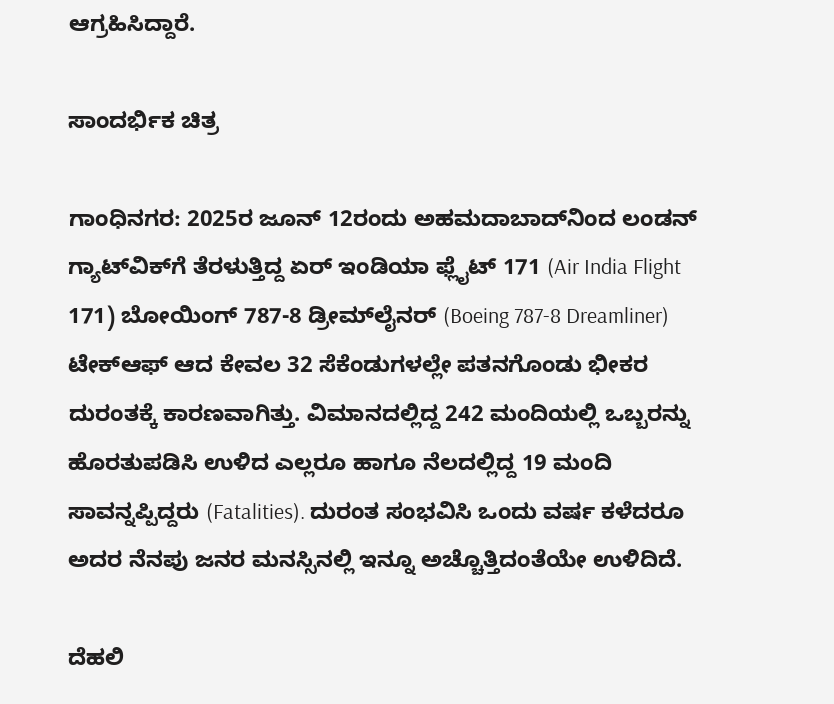ಆಗ್ರಹಿಸಿದ್ದಾರೆ.

ಸಾಂದರ್ಭಿಕ ಚಿತ್ರ

ಗಾಂಧಿನಗರ: 2025ರ ಜೂನ್ 12ರಂದು ಅಹಮದಾಬಾದ್‌ನಿಂದ ಲಂಡನ್ ಗ್ಯಾಟ್‌ವಿಕ್‌ಗೆ ತೆರಳುತ್ತಿದ್ದ ಏರ್ ಇಂಡಿಯಾ ಫ್ಲೈಟ್ 171 (Air India Flight 171) ಬೋಯಿಂಗ್ 787-8 ಡ್ರೀಮ್‌ಲೈನರ್ (Boeing 787-8 Dreamliner) ಟೇಕ್‌ಆಫ್ ಆದ ಕೇವಲ 32 ಸೆಕೆಂಡುಗಳಲ್ಲೇ ಪತನಗೊಂಡು ಭೀಕರ ದುರಂತಕ್ಕೆ ಕಾರಣವಾಗಿತ್ತು. ವಿಮಾನದಲ್ಲಿದ್ದ 242 ಮಂದಿಯಲ್ಲಿ ಒಬ್ಬರನ್ನು ಹೊರತುಪಡಿಸಿ ಉಳಿದ ಎಲ್ಲರೂ ಹಾಗೂ ನೆಲದಲ್ಲಿದ್ದ 19 ಮಂದಿ ಸಾವನ್ನಪ್ಪಿದ್ದರು (Fatalities). ದುರಂತ ಸಂಭವಿಸಿ ಒಂದು ವರ್ಷ ಕಳೆದರೂ ಅದರ ನೆನಪು ಜನರ ಮನಸ್ಸಿನಲ್ಲಿ ಇನ್ನೂ ಅಚ್ಚೊತ್ತಿದಂತೆಯೇ ಉಳಿದಿದೆ.

ದೆಹಲಿ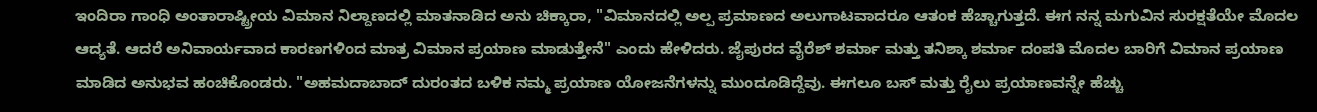ಇಂದಿರಾ ಗಾಂಧಿ ಅಂತಾರಾಷ್ಟ್ರೀಯ ವಿಮಾನ ನಿಲ್ದಾಣದಲ್ಲಿ ಮಾತನಾಡಿದ ಅನು ಚಿಕ್ಕಾರಾ, "ವಿಮಾನದಲ್ಲಿ ಅಲ್ಪ ಪ್ರಮಾಣದ ಅಲುಗಾಟವಾದರೂ ಆತಂಕ ಹೆಚ್ಚಾಗುತ್ತದೆ. ಈಗ ನನ್ನ ಮಗುವಿನ ಸುರಕ್ಷತೆಯೇ ಮೊದಲ ಆದ್ಯತೆ. ಆದರೆ ಅನಿವಾರ್ಯವಾದ ಕಾರಣಗಳಿಂದ ಮಾತ್ರ ವಿಮಾನ ಪ್ರಯಾಣ ಮಾಡುತ್ತೇನೆ" ಎಂದು ಹೇಳಿದರು. ಜೈಪುರದ ವೈರೆಶ್ ಶರ್ಮಾ ಮತ್ತು ತನಿಶ್ಕಾ ಶರ್ಮಾ ದಂಪತಿ ಮೊದಲ ಬಾರಿಗೆ ವಿಮಾನ ಪ್ರಯಾಣ ಮಾಡಿದ ಅನುಭವ ಹಂಚಿಕೊಂಡರು. "ಅಹಮದಾಬಾದ್ ದುರಂತದ ಬಳಿಕ ನಮ್ಮ ಪ್ರಯಾಣ ಯೋಜನೆಗಳನ್ನು ಮುಂದೂಡಿದ್ದೆವು. ಈಗಲೂ ಬಸ್ ಮತ್ತು ರೈಲು ಪ್ರಯಾಣವನ್ನೇ ಹೆಚ್ಚು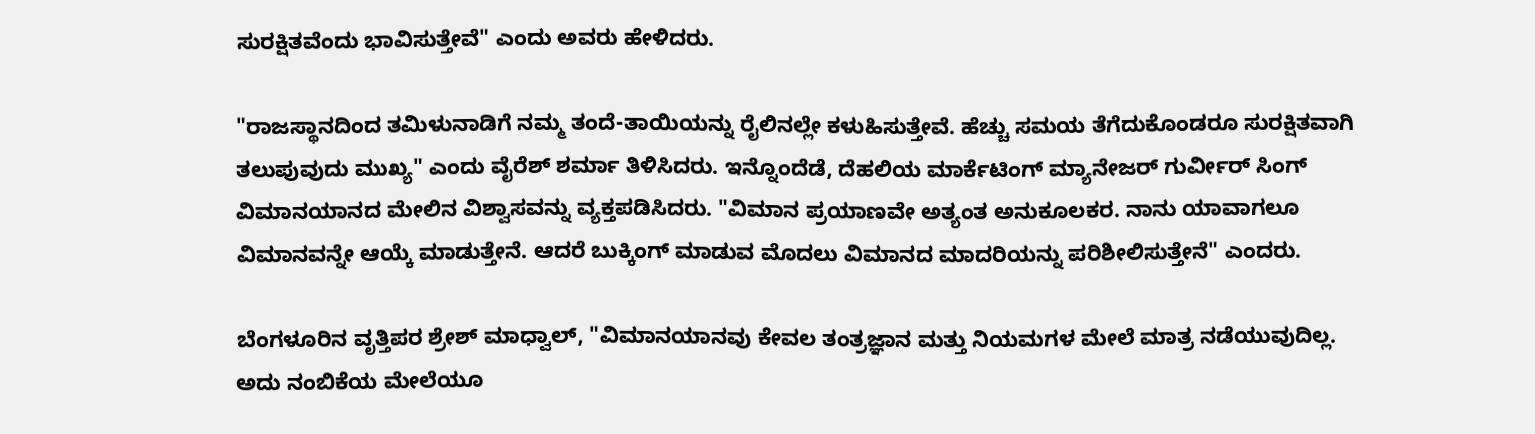ಸುರಕ್ಷಿತವೆಂದು ಭಾವಿಸುತ್ತೇವೆ" ಎಂದು ಅವರು ಹೇಳಿದರು.

"ರಾಜಸ್ಥಾನದಿಂದ ತಮಿಳುನಾಡಿಗೆ ನಮ್ಮ ತಂದೆ-ತಾಯಿಯನ್ನು ರೈಲಿನಲ್ಲೇ ಕಳುಹಿಸುತ್ತೇವೆ. ಹೆಚ್ಚು ಸಮಯ ತೆಗೆದುಕೊಂಡರೂ ಸುರಕ್ಷಿತವಾಗಿ ತಲುಪುವುದು ಮುಖ್ಯ" ಎಂದು ವೈರೆಶ್ ಶರ್ಮಾ ತಿಳಿಸಿದರು. ಇನ್ನೊಂದೆಡೆ, ದೆಹಲಿಯ ಮಾರ್ಕೆಟಿಂಗ್ ಮ್ಯಾನೇಜರ್ ಗುರ್ವೀರ್ ಸಿಂಗ್ ವಿಮಾನಯಾನದ ಮೇಲಿನ ವಿಶ್ವಾಸವನ್ನು ವ್ಯಕ್ತಪಡಿಸಿದರು. "ವಿಮಾನ ಪ್ರಯಾಣವೇ ಅತ್ಯಂತ ಅನುಕೂಲಕರ. ನಾನು ಯಾವಾಗಲೂ ವಿಮಾನವನ್ನೇ ಆಯ್ಕೆ ಮಾಡುತ್ತೇನೆ. ಆದರೆ ಬುಕ್ಕಿಂಗ್ ಮಾಡುವ ಮೊದಲು ವಿಮಾನದ ಮಾದರಿಯನ್ನು ಪರಿಶೀಲಿಸುತ್ತೇನೆ" ಎಂದರು.

ಬೆಂಗಳೂರಿನ ವೃತ್ತಿಪರ ಶ್ರೇಶ್ ಮಾಧ್ವಾಲ್, "ವಿಮಾನಯಾನವು ಕೇವಲ ತಂತ್ರಜ್ಞಾನ ಮತ್ತು ನಿಯಮಗಳ ಮೇಲೆ ಮಾತ್ರ ನಡೆಯುವುದಿಲ್ಲ. ಅದು ನಂಬಿಕೆಯ ಮೇಲೆಯೂ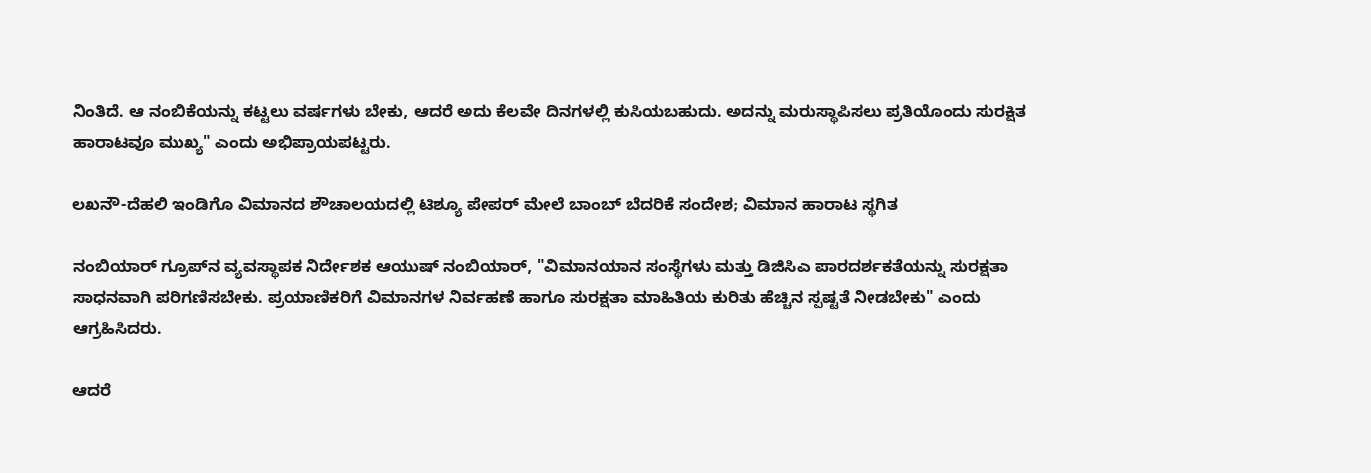ನಿಂತಿದೆ. ಆ ನಂಬಿಕೆಯನ್ನು ಕಟ್ಟಲು ವರ್ಷಗಳು ಬೇಕು, ಆದರೆ ಅದು ಕೆಲವೇ ದಿನಗಳಲ್ಲಿ ಕುಸಿಯಬಹುದು. ಅದನ್ನು ಮರುಸ್ಥಾಪಿಸಲು ಪ್ರತಿಯೊಂದು ಸುರಕ್ಷಿತ ಹಾರಾಟವೂ ಮುಖ್ಯ" ಎಂದು ಅಭಿಪ್ರಾಯಪಟ್ಟರು.

ಲಖನೌ-ದೆಹಲಿ ಇಂಡಿಗೊ ವಿಮಾನದ ಶೌಚಾಲಯದಲ್ಲಿ ಟಿಶ್ಯೂ ಪೇಪರ್ ಮೇಲೆ ಬಾಂಬ್ ಬೆದರಿಕೆ ಸಂದೇಶ; ವಿಮಾನ ಹಾರಾಟ ಸ್ಥಗಿತ

ನಂಬಿಯಾರ್ ಗ್ರೂಪ್‌ನ ವ್ಯವಸ್ಥಾಪಕ ನಿರ್ದೇಶಕ ಆಯುಷ್ ನಂಬಿಯಾರ್, "ವಿಮಾನಯಾನ ಸಂಸ್ಥೆಗಳು ಮತ್ತು ಡಿಜಿಸಿಎ ಪಾರದರ್ಶಕತೆಯನ್ನು ಸುರಕ್ಷತಾ ಸಾಧನವಾಗಿ ಪರಿಗಣಿಸಬೇಕು. ಪ್ರಯಾಣಿಕರಿಗೆ ವಿಮಾನಗಳ ನಿರ್ವಹಣೆ ಹಾಗೂ ಸುರಕ್ಷತಾ ಮಾಹಿತಿಯ ಕುರಿತು ಹೆಚ್ಚಿನ ಸ್ಪಷ್ಟತೆ ನೀಡಬೇಕು" ಎಂದು ಆಗ್ರಹಿಸಿದರು.

ಆದರೆ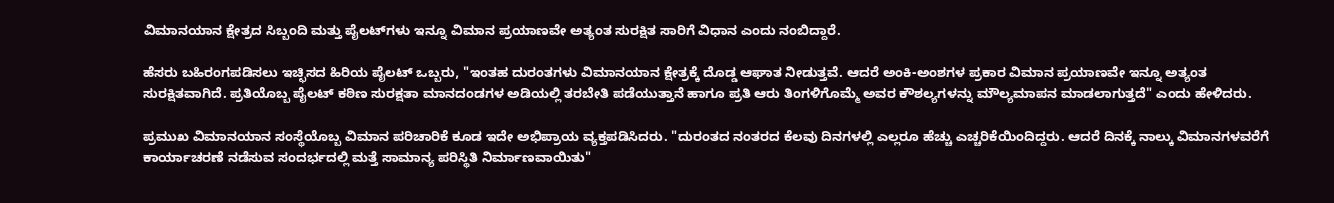ವಿಮಾನಯಾನ ಕ್ಷೇತ್ರದ ಸಿಬ್ಬಂದಿ ಮತ್ತು ಪೈಲಟ್‌ಗಳು ಇನ್ನೂ ವಿಮಾನ ಪ್ರಯಾಣವೇ ಅತ್ಯಂತ ಸುರಕ್ಷಿತ ಸಾರಿಗೆ ವಿಧಾನ ಎಂದು ನಂಬಿದ್ದಾರೆ.

ಹೆಸರು ಬಹಿರಂಗಪಡಿಸಲು ಇಚ್ಛಿಸದ ಹಿರಿಯ ಪೈಲಟ್ ಒಬ್ಬರು, "ಇಂತಹ ದುರಂತಗಳು ವಿಮಾನಯಾನ ಕ್ಷೇತ್ರಕ್ಕೆ ದೊಡ್ಡ ಆಘಾತ ನೀಡುತ್ತವೆ. ಆದರೆ ಅಂಕಿ-ಅಂಶಗಳ ಪ್ರಕಾರ ವಿಮಾನ ಪ್ರಯಾಣವೇ ಇನ್ನೂ ಅತ್ಯಂತ ಸುರಕ್ಷಿತವಾಗಿದೆ. ಪ್ರತಿಯೊಬ್ಬ ಪೈಲಟ್ ಕಠಿಣ ಸುರಕ್ಷತಾ ಮಾನದಂಡಗಳ ಅಡಿಯಲ್ಲಿ ತರಬೇತಿ ಪಡೆಯುತ್ತಾನೆ ಹಾಗೂ ಪ್ರತಿ ಆರು ತಿಂಗಳಿಗೊಮ್ಮೆ ಅವರ ಕೌಶಲ್ಯಗಳನ್ನು ಮೌಲ್ಯಮಾಪನ ಮಾಡಲಾಗುತ್ತದೆ" ಎಂದು ಹೇಳಿದರು.

ಪ್ರಮುಖ ವಿಮಾನಯಾನ ಸಂಸ್ಥೆಯೊಬ್ಬ ವಿಮಾನ ಪರಿಚಾರಿಕೆ ಕೂಡ ಇದೇ ಅಭಿಪ್ರಾಯ ವ್ಯಕ್ತಪಡಿಸಿದರು. "ದುರಂತದ ನಂತರದ ಕೆಲವು ದಿನಗಳಲ್ಲಿ ಎಲ್ಲರೂ ಹೆಚ್ಚು ಎಚ್ಚರಿಕೆಯಿಂದಿದ್ದರು. ಆದರೆ ದಿನಕ್ಕೆ ನಾಲ್ಕು ವಿಮಾನಗಳವರೆಗೆ ಕಾರ್ಯಾಚರಣೆ ನಡೆಸುವ ಸಂದರ್ಭದಲ್ಲಿ ಮತ್ತೆ ಸಾಮಾನ್ಯ ಪರಿಸ್ಥಿತಿ ನಿರ್ಮಾಣವಾಯಿತು"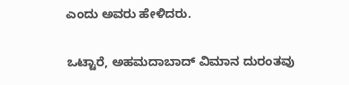ಎಂದು ಅವರು ಹೇಳಿದರು.

ಒಟ್ಟಾರೆ, ಅಹಮದಾಬಾದ್ ವಿಮಾನ ದುರಂತವು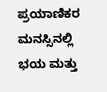ಪ್ರಯಾಣಿಕರ ಮನಸ್ಸಿನಲ್ಲಿ ಭಯ ಮತ್ತು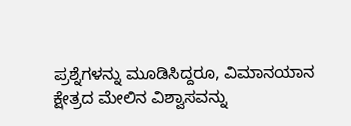ಪ್ರಶ್ನೆಗಳನ್ನು ಮೂಡಿಸಿದ್ದರೂ, ವಿಮಾನಯಾನ ಕ್ಷೇತ್ರದ ಮೇಲಿನ ವಿಶ್ವಾಸವನ್ನು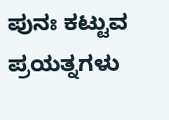ಪುನಃ ಕಟ್ಟುವ ಪ್ರಯತ್ನಗಳು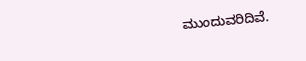ಮುಂದುವರಿದಿವೆ.